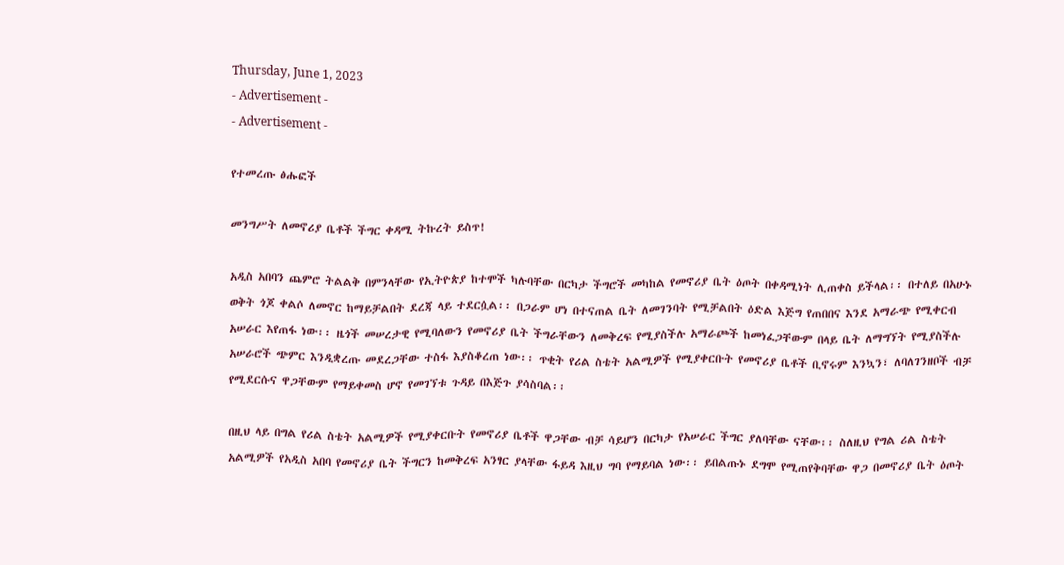Thursday, June 1, 2023
- Advertisement -
- Advertisement -

የተመረጡ ፅሑፎች

መንግሥት ለመኖሪያ ቤቶች ችግር ቀዳሚ ትኩረት ይስጥ!

አዲስ አበባን ጨምሮ ትልልቅ በምንላቸው የኢትዮጵያ ከተሞች ካሉባቸው በርካታ ችግሮች መካከል የመኖሪያ ቤት ዕጦት በቀዳሚነት ሊጠቀስ ይችላል፡፡ በተለይ በአሁኑ ወቅት ጎጆ ቀልሶ ለመኖር ከማይቻልበት ደረጃ ላይ ተደርሷል፡፡ በጋራም ሆነ በተናጠል ቤት ለመገንባት የሚቻልበት ዕድል እጅግ የጠበበና እንደ አማራጭ የሚቀርብ አሠራር እየጠፋ ነው፡፡ ዜጎች መሠረታዊ የሚባለውን የመኖሪያ ቤት ችግራቸውን ለመቅረፍ የሚያስችሉ አማራጮች ከመነፈጋቸውም በላይ ቤት ለማግኘት የሚያስችሉ አሠራሮች ጭምር እንዲቋረጡ መደረጋቸው ተስፋ እያስቆረጠ ነው፡፡ ጥቂት የሪል ስቴት አልሚዎች የሚያቀርቡት የመኖሪያ ቤቶች ቢኖሩም እንኳን፣ ለባለገንዘቦች ብቻ የሚደርሱና ዋጋቸውም የማይቀመስ ሆኖ የመገኘቱ ጉዳይ በእጅጉ ያሳስባል፡፡

በዚህ ላይ በግል የሪል ስቴት አልሚዎች የሚያቀርቡት የመኖሪያ ቤቶች ዋጋቸው ብቻ ሳይሆን በርካታ የአሠራር ችግር ያለባቸው ናቸው፡፡ ስለዚህ የግል ሪል ስቴት አልሚዎች የአዲስ አበባ የመኖሪያ ቤት ችግርን ከመቅረፍ አንፃር ያላቸው ፋይዳ እዚህ ግባ የማይባል ነው፡፡ ይበልጡኑ ደግሞ የሚጠየቅባቸው ዋጋ በመኖሪያ ቤት ዕጦት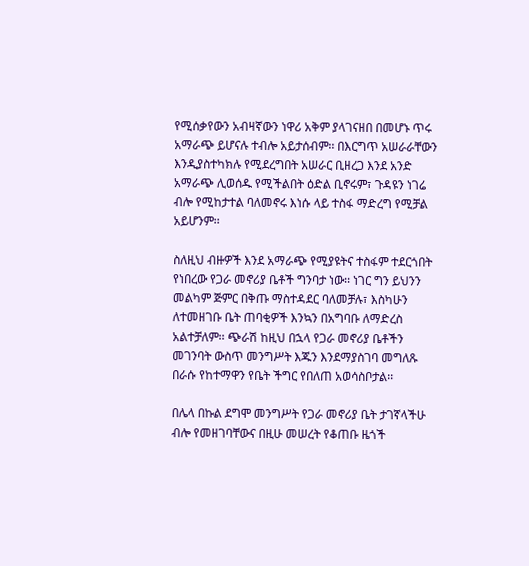የሚሰቃየውን አብዛኛውን ነዋሪ አቅም ያላገናዘበ በመሆኑ ጥሩ አማራጭ ይሆናሉ ተብሎ አይታሰብም፡፡ በእርግጥ አሠራራቸውን እንዲያስተካክሉ የሚደረግበት አሠራር ቢዘረጋ እንደ አንድ አማራጭ ሊወሰዱ የሚችልበት ዕድል ቢኖሩም፣ ጉዳዩን ነገሬ ብሎ የሚከታተል ባለመኖሩ እነሱ ላይ ተስፋ ማድረግ የሚቻል አይሆንም፡፡

ስለዚህ ብዙዎች እንደ አማራጭ የሚያዩትና ተስፋም ተደርጎበት የነበረው የጋራ መኖሪያ ቤቶች ግንባታ ነው፡፡ ነገር ግን ይህንን መልካም ጅምር በቅጡ ማስተዳደር ባለመቻሉ፣ እስካሁን ለተመዘገቡ ቤት ጠባቂዎች እንኳን በአግባቡ ለማድረስ አልተቻለም፡፡ ጭራሽ ከዚህ በኋላ የጋራ መኖሪያ ቤቶችን መገንባት ውስጥ መንግሥት እጁን እንደማያስገባ መግለጹ በራሱ የከተማዋን የቤት ችግር የበለጠ አወሳስቦታል፡፡

በሌላ በኩል ደግሞ መንግሥት የጋራ መኖሪያ ቤት ታገኛላችሁ ብሎ የመዘገባቸውና በዚሁ መሠረት የቆጠቡ ዜጎች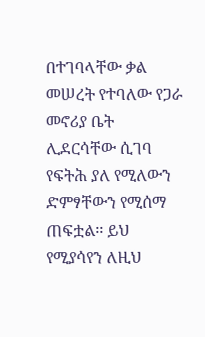በተገባላቸው ቃል መሠረት የተባለው የጋራ መኖሪያ ቤት ሊደርሳቸው ሲገባ የፍትሕ ያለ የሚለውን ድምፃቸውን የሚሰማ ጠፍቷል፡፡ ይህ የሚያሳየን ለዚህ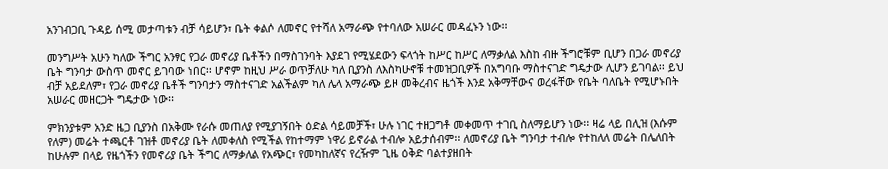አንገብጋቢ ጉዳይ ሰሚ መታጣቱን ብቻ ሳይሆን፣ ቤት ቀልሶ ለመኖር የተሻለ አማራጭ የተባለው አሠራር መዳፈኑን ነው፡፡

መንግሥት አሁን ካለው ችግር አንፃር የጋራ መኖሪያ ቤቶችን በማስገንባት እያደገ የሚሄደውን ፍላጎት ከሥር ከሥር ለማቃለል እስከ ብዙ ችግሮቹም ቢሆን በጋራ መኖሪያ ቤት ግንባታ ውስጥ መኖር ይገባው ነበር፡፡ ሆኖም ከዚህ ሥራ ወጥቻለሁ ካለ ቢያንስ ለእስካሁኖቹ ተመዝጋቢዎች በአግባቡ ማስተናገድ ግዴታው ሊሆን ይገባል፡፡ ይህ ብቻ አይደለም፣ የጋራ መኖሪያ ቤቶች ግንባታን ማስተናገድ አልችልም ካለ ሌላ አማራጭ ይዞ መቅረብና ዜጎች እንደ አቅማቸውና ወረፋቸው የቤት ባለቤት የሚሆኑበት አሠራር መዘርጋት ግዴታው ነው፡፡

ምክንያቱም አንድ ዜጋ ቢያንስ በአቅሙ የራሱ መጠለያ የሚያገኝበት ዕድል ሳይመቻች፣ ሁሉ ነገር ተዘጋግቶ መቀመጥ ተገቢ ስለማይሆን ነው፡፡ ዛሬ ላይ በሊዝ (እሱም የለም) መሬት ተጫርቶ ገዝቶ መኖሪያ ቤት ለመቀለስ የሚችል የከተማም ነዋሪ ይኖራል ተብሎ አይታሰብም፡፡ ለመኖሪያ ቤት ግንባታ ተብሎ የተከለለ መሬት በሌለበት ከሁሉም በላይ የዜጎችን የመኖሪያ ቤት ችግር ለማቃለል የአጭር፣ የመካከለኛና የረዥም ጊዜ ዕቅድ ባልተያዘበት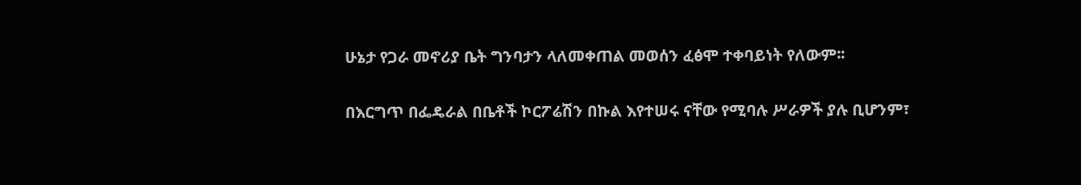ሁኔታ የጋራ መኖሪያ ቤት ግንባታን ላለመቀጠል መወሰን ፈፅሞ ተቀባይነት የለውም፡፡

በእርግጥ በፌዴራል በቤቶች ኮርፖሬሽን በኩል እየተሠሩ ናቸው የሚባሉ ሥራዎች ያሉ ቢሆንም፣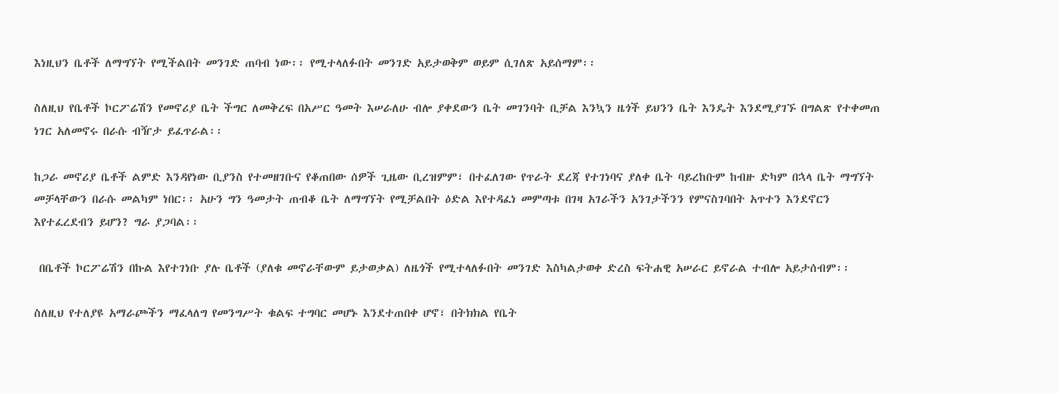እነዚህን ቤቶች ለማግኘት የሚችልበት መንገድ ጠባብ ነው፡፡ የሚተላለፉበት መንገድ አይታወቅም ወይም ሲገለጽ አይሰማም፡፡

ስለዚህ የቤቶች ኮርፖሬሽን የመኖሪያ ቤት ችግር ለመቅረፍ በአሥር ዓመት እሠራለሁ ብሎ ያቀደውን ቤት መገንባት ቢቻል እንኳን ዜጎች ይህንን ቤት እንዴት እንደሚያገኙ በግልጽ የተቀመጠ ነገር አለመኖሩ በራሱ ብዥታ ይፈጥራል፡፡

ከጋራ መኖሪያ ቤቶች ልምድ እንዳየነው ቢያንስ የተመዘገቡና የቆጠበው ሰዎች ጊዜው ቢረዝምም፣ በተፈለገው የጥራት ደረጃ የተገነባና ያለቀ ቤት ባይረከቡም ከብዙ ድካም በኋላ ቤት ማግኘት መቻላቸውን በራሱ መልካም ነበር፡፡ አሁን ግን ዓመታት ጠብቆ ቤት ለማግኘት የሚቻልበት ዕድል እየተዳፈነ መምጣቱ በገዛ አገራችን አንገታችንን የምናስገባበት አጥተን እንደኖርን እየተፈረደብን ይሆን? ግራ ያጋባል፡፡

 በቤቶች ኮርፖሬሽን በኩል እየተገነቡ ያሉ ቤቶች (ያለቁ መኖራቸውም ይታወቃል) ለዜጎች የሚተላለፉበት መንገድ እስካልታወቀ ድረስ ፍትሐዊ አሠራር ይኖራል ተብሎ አይታሰብም፡፡

ስለዚህ የተለያዩ አማራጮችን ማፈላለግ የመንግሥት ቁልፍ ተግባር መሆኑ እንደተጠበቀ ሆኖ፣ በትክክል የቤት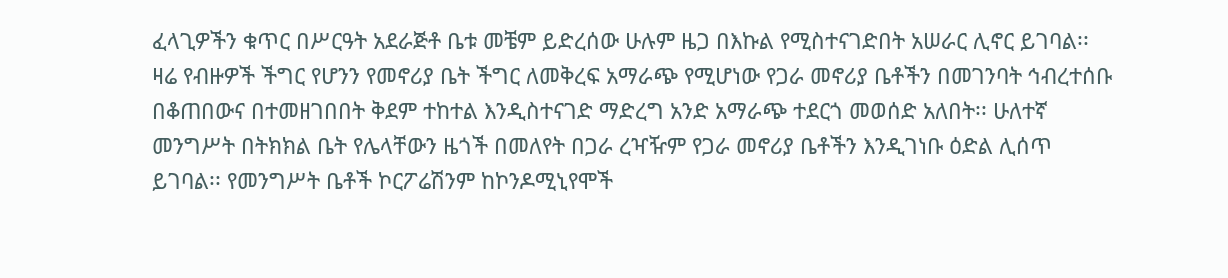ፈላጊዎችን ቁጥር በሥርዓት አደራጅቶ ቤቱ መቼም ይድረሰው ሁሉም ዜጋ በእኩል የሚስተናገድበት አሠራር ሊኖር ይገባል፡፡ ዛሬ የብዙዎች ችግር የሆንን የመኖሪያ ቤት ችግር ለመቅረፍ አማራጭ የሚሆነው የጋራ መኖሪያ ቤቶችን በመገንባት ኅብረተሰቡ በቆጠበውና በተመዘገበበት ቅደም ተከተል እንዲስተናገድ ማድረግ አንድ አማራጭ ተደርጎ መወሰድ አለበት፡፡ ሁለተኛ መንግሥት በትክክል ቤት የሌላቸውን ዜጎች በመለየት በጋራ ረዣዥም የጋራ መኖሪያ ቤቶችን እንዲገነቡ ዕድል ሊሰጥ ይገባል፡፡ የመንግሥት ቤቶች ኮርፖሬሽንም ከኮንዶሚኒየሞች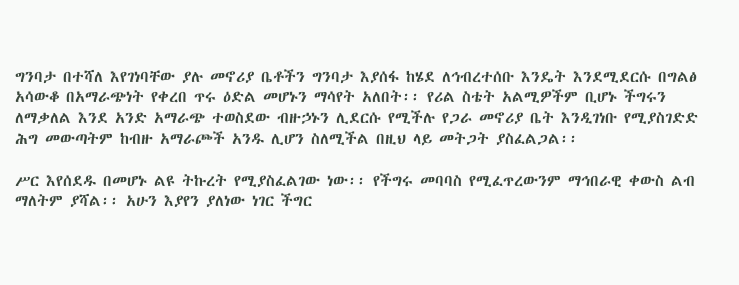ግንባታ በተሻለ እየገነባቸው ያሉ መኖሪያ ቤቶችን ግንባታ እያሰፋ ከሄደ ለኅብረተሰቡ እንዴት እንደሚደርሱ በግልፅ አሳውቆ በአማራጭነት የቀረበ ጥሩ ዕድል መሆኑን ማሳየት አለበት፡፡ የሪል ስቴት አልሚዎችም ቢሆኑ ችግሩን ለማቃለል እንደ አንድ አማራጭ ተወስደው ብዙኃኑን ሊደርሱ የሚችሉ የጋራ መኖሪያ ቤት እንዲገነቡ የሚያስገድድ ሕግ መውጣትም ከብዙ አማራጮች አንዱ ሊሆን ስለሚችል በዚህ ላይ መትጋት ያስፈልጋል፡፡

ሥር እየሰደዱ በመሆኑ ልዩ ትኩረት የሚያስፈልገው ነው፡፡ የችግሩ መባባስ የሚፈጥረውንም ማኅበራዊ ቀውስ ልብ ማለትም ያሻል፡፡ አሁን እያየን ያለነው ነገር ችግር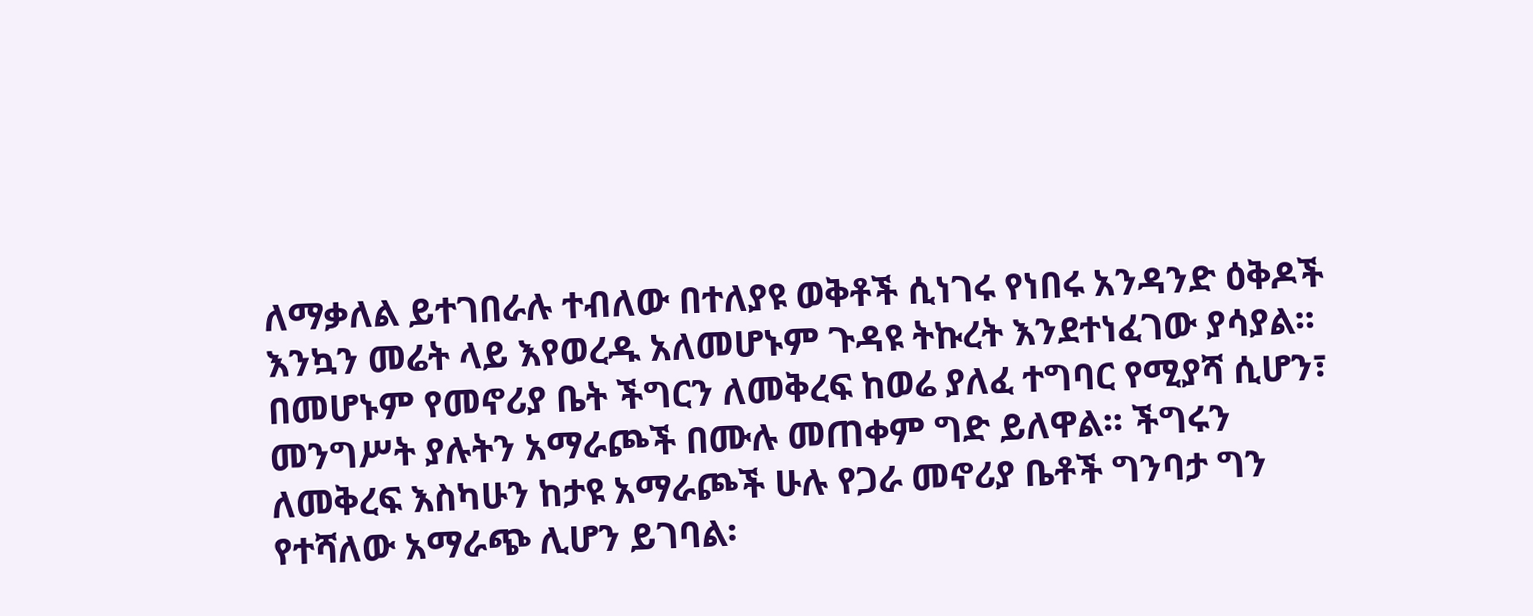ለማቃለል ይተገበራሉ ተብለው በተለያዩ ወቅቶች ሲነገሩ የነበሩ አንዳንድ ዕቅዶች እንኳን መሬት ላይ እየወረዱ አለመሆኑም ጉዳዩ ትኩረት እንደተነፈገው ያሳያል፡፡ በመሆኑም የመኖሪያ ቤት ችግርን ለመቅረፍ ከወሬ ያለፈ ተግባር የሚያሻ ሲሆን፣ መንግሥት ያሉትን አማራጮች በሙሉ መጠቀም ግድ ይለዋል፡፡ ችግሩን ለመቅረፍ እስካሁን ከታዩ አማራጮች ሁሉ የጋራ መኖሪያ ቤቶች ግንባታ ግን የተሻለው አማራጭ ሊሆን ይገባል፡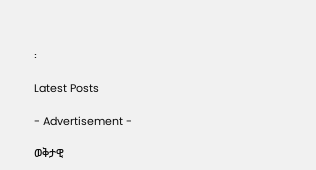፡

Latest Posts

- Advertisement -

ወቅታዊ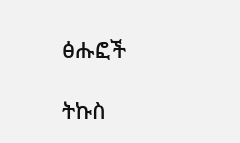ፅሑፎች

ትኩስ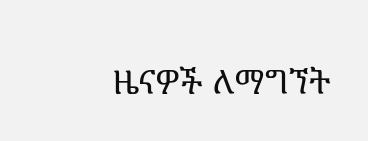ዜናዎች ለማግኘት